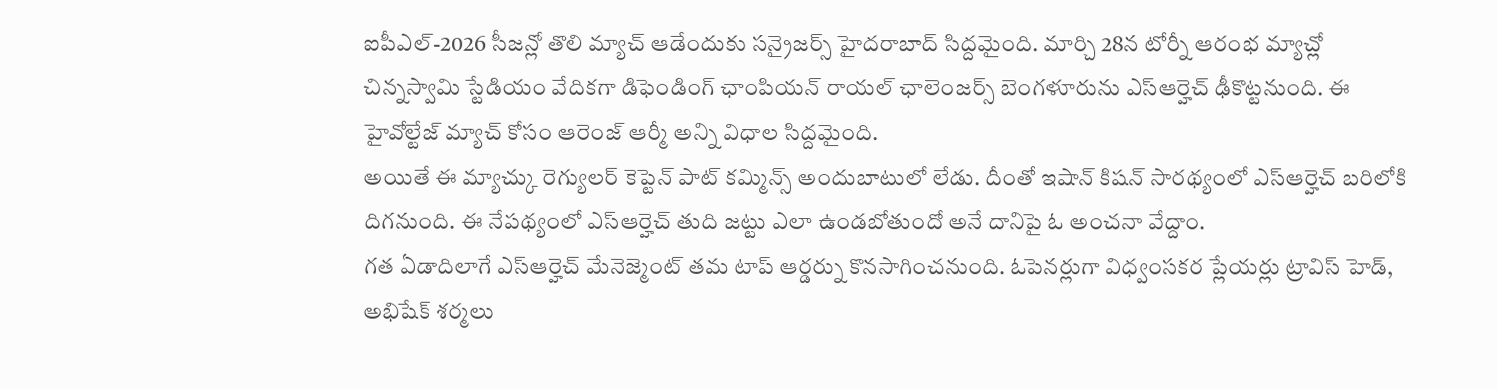ఐపీఎల్-2026 సీజన్లో తొలి మ్యాచ్ ఆడేందుకు సన్రైజర్స్ హైదరాబాద్ సిద్దమైంది. మార్చి 28న టోర్నీ ఆరంభ మ్యాచ్లో చిన్నస్వామి స్టేడియం వేదికగా డిఫెండింగ్ ఛాంపియన్ రాయల్ ఛాలెంజర్స్ బెంగళూరును ఎస్ఆర్హెచ్ ఢీకొట్టనుంది. ఈ హైవోల్టేజ్ మ్యాచ్ కోసం ఆరెంజ్ ఆర్మీ అన్ని విధాల సిద్దమైంది.
అయితే ఈ మ్యాచ్కు రెగ్యులర్ కెప్టెన్ పాట్ కమ్మిన్స్ అందుబాటులో లేడు. దీంతో ఇషాన్ కిషన్ సారథ్యంలో ఎస్ఆర్హెచ్ బరిలోకి దిగనుంది. ఈ నేపథ్యంలో ఎస్ఆర్హెచ్ తుది జట్టు ఎలా ఉండబోతుందో అనే దానిపై ఓ అంచనా వేద్దాం.
గత ఏడాదిలాగే ఎస్ఆర్హెచ్ మేనెజ్మెంట్ తమ టాప్ ఆర్డర్ను కొనసాగించనుంది. ఓపెనర్లుగా విధ్వంసకర ప్లేయర్లు ట్రావిస్ హెడ్, అభిషేక్ శర్మలు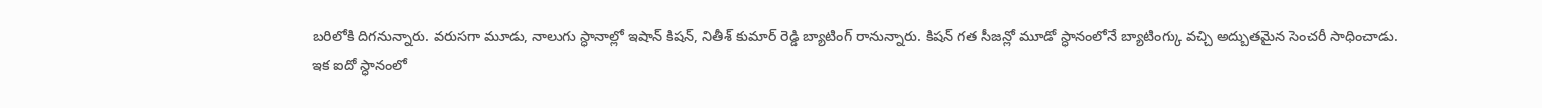బరిలోకి దిగనున్నారు. వరుసగా మూడు, నాలుగు స్ధానాల్లో ఇషాన్ కిషన్, నితీశ్ కుమార్ రెడ్డి బ్యాటింగ్ రానున్నారు. కిషన్ గత సీజన్లో మూడో స్ధానంలోనే బ్యాటింగ్కు వచ్చి అద్బుతమైన సెంచరీ సాధించాడు.
ఇక ఐదో స్ధానంలో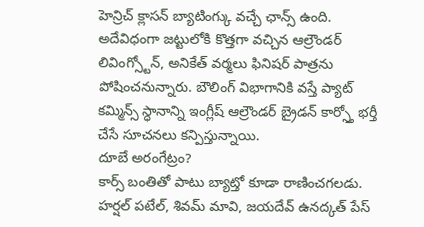హెన్రిచ్ క్లాసన్ బ్యాటింగ్కు వచ్చే ఛాన్స్ ఉంది. అదేవిధంగా జట్టులోకి కొత్తగా వచ్చిన ఆల్రౌండర్ లివింగ్స్టోన్, అనికేత్ వర్మలు ఫినిషర్ పాత్రను పోషించనున్నారు. బౌలింగ్ విభాగానికి వస్తే ప్యాట్ కమ్మిన్స్ స్ధానాన్ని ఇంగ్లీష్ ఆల్రౌండర్ బ్రైడన్ కార్స్తో భర్తీ చేసే సూచనలు కన్పిస్తున్నాయి.
దూబే అరంగేట్రం?
కార్స్ బంతితో పాటు బ్యాట్తో కూడా రాణించగలడు. హర్షల్ పటేల్, శివమ్ మావి, జయదేవ్ ఉనద్కత్ పేస్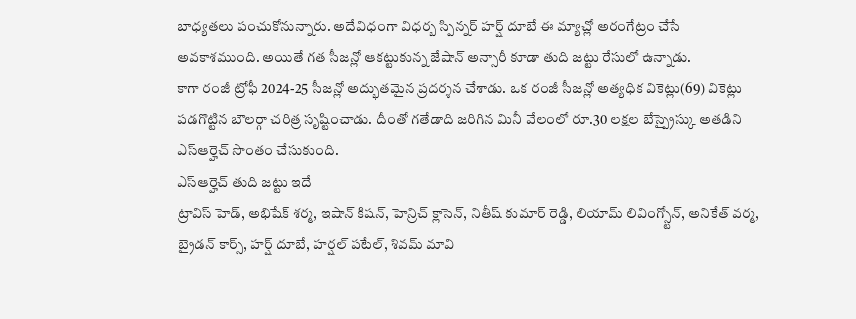బాధ్యతలు పంచుకోనున్నారు. అదేవిధంగా విధర్బ స్పిన్నర్ హర్ష్ దూబే ఈ మ్యాచ్లో అరంగేట్రం చేసే అవకాశముంది. అయితే గత సీజన్లో ఆకట్టుకున్న జేషాన్ అన్సారీ కూడా తుది జట్టు రేసులో ఉన్నాడు.
కాగా రంజీ ట్రోఫీ 2024-25 సీజన్లో అద్భుతమైన ప్రదర్శన చేశాడు. ఒక రంజీ సీజన్లో అత్యధిక వికెట్లు(69) వికెట్లు పడగొట్టిన బౌలర్గా చరిత్ర సృష్టించాడు. దీంతో గతేడాది జరిగిన మినీ వేలంలో రూ.30 లక్షల బేస్ప్రైస్కు అతడిని ఎస్ఆర్హెచ్ సొంతం చేసుకుంది.
ఎస్ఆర్హెచ్ తుది జట్టు ఇదే
ట్రావిస్ హెడ్, అభిషేక్ శర్మ, ఇషాన్ కిషన్, హెన్రిచ్ క్లాసెన్, నితీష్ కుమార్ రెడ్డి, లియామ్ లివింగ్స్టోన్, అనికేత్ వర్మ, బ్రైడన్ కార్స్, హర్ష్ దూబే, హర్షల్ పటేల్, శివమ్ మావి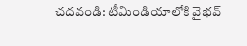చదవండి: టీమిండియాలోకి వైభవ్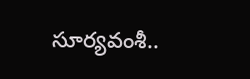సూర్యవంశీ..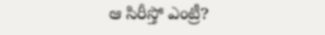ఆ సిరీస్తో ఎంట్రీ?